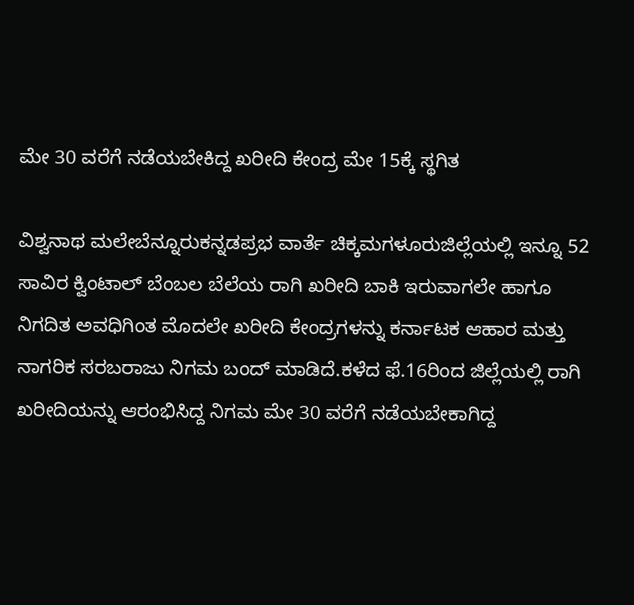ಮೇ 30 ವರೆಗೆ ನಡೆಯಬೇಕಿದ್ದ ಖರೀದಿ ಕೇಂದ್ರ ಮೇ 15ಕ್ಕೆ ಸ್ಥಗಿತ

ವಿಶ್ವನಾಥ ಮಲೇಬೆನ್ನೂರುಕನ್ನಡಪ್ರಭ ವಾರ್ತೆ ಚಿಕ್ಕಮಗಳೂರುಜಿಲ್ಲೆಯಲ್ಲಿ ಇನ್ನೂ 52 ಸಾವಿರ ಕ್ವಿಂಟಾಲ್‌ ಬೆಂಬಲ ಬೆಲೆಯ ರಾಗಿ ಖರೀದಿ ಬಾಕಿ ಇರುವಾಗಲೇ ಹಾಗೂ ನಿಗದಿತ ಅವಧಿಗಿಂತ ಮೊದಲೇ ಖರೀದಿ ಕೇಂದ್ರಗಳನ್ನು ಕರ್ನಾಟಕ ಆಹಾರ ಮತ್ತು ನಾಗರಿಕ ಸರಬರಾಜು ನಿಗಮ ಬಂದ್ ಮಾಡಿದೆ.ಕಳೆದ ಫೆ.16ರಿಂದ ಜಿಲ್ಲೆಯಲ್ಲಿ ರಾಗಿ ಖರೀದಿಯನ್ನು ಆರಂಭಿಸಿದ್ದ ನಿಗಮ ಮೇ 30 ವರೆಗೆ ನಡೆಯಬೇಕಾಗಿದ್ದ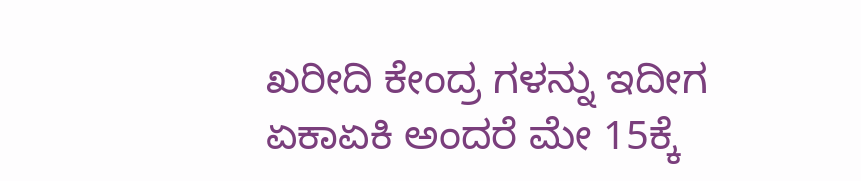ಖರೀದಿ ಕೇಂದ್ರ ಗಳನ್ನು ಇದೀಗ ಏಕಾಏಕಿ ಅಂದರೆ ಮೇ 15ಕ್ಕೆ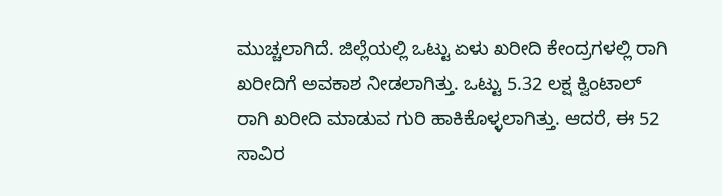ಮುಚ್ಚಲಾಗಿದೆ. ಜಿಲ್ಲೆಯಲ್ಲಿ ಒಟ್ಟು ಏಳು ಖರೀದಿ ಕೇಂದ್ರಗಳಲ್ಲಿ ರಾಗಿ ಖರೀದಿಗೆ ಅವಕಾಶ ನೀಡಲಾಗಿತ್ತು. ಒಟ್ಟು 5.32 ಲಕ್ಷ ಕ್ವಿಂಟಾಲ್‌ ರಾಗಿ ಖರೀದಿ ಮಾಡುವ ಗುರಿ ಹಾಕಿಕೊಳ್ಳಲಾಗಿತ್ತು. ಆದರೆ, ಈ 52 ಸಾವಿರ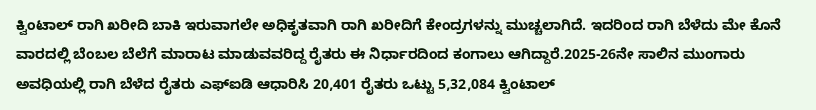ಕ್ವಿಂಟಾಲ್‌ ರಾಗಿ ಖರೀದಿ ಬಾಕಿ ಇರುವಾಗಲೇ ಅಧಿಕೃತವಾಗಿ ರಾಗಿ ಖರೀದಿಗೆ ಕೇಂದ್ರಗಳನ್ನು ಮುಚ್ಚಲಾಗಿದೆ. ಇದರಿಂದ ರಾಗಿ ಬೆಳೆದು ಮೇ ಕೊನೆ ವಾರದಲ್ಲಿ ಬೆಂಬಲ ಬೆಲೆಗೆ ಮಾರಾಟ ಮಾಡುವವರಿದ್ದ ರೈತರು ಈ ನಿರ್ಧಾರದಿಂದ ಕಂಗಾಲು ಆಗಿದ್ದಾರೆ.2025-26ನೇ ಸಾಲಿನ ಮುಂಗಾರು ಅವಧಿಯಲ್ಲಿ ರಾಗಿ ಬೆಳೆದ ರೈತರು ಎಫ್‌ಐಡಿ ಆಧಾರಿಸಿ 20,401 ರೈತರು ಒಟ್ಟು 5,32,084 ಕ್ವಿಂಟಾಲ್‌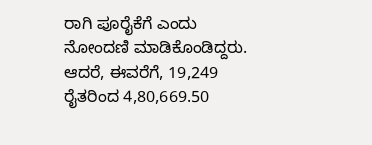ರಾಗಿ ಪೂರೈಕೆಗೆ ಎಂದು ನೋಂದಣಿ ಮಾಡಿಕೊಂಡಿದ್ದರು. ಆದರೆ, ಈವರೆಗೆ, 19,249 ರೈತರಿಂದ 4,80,669.50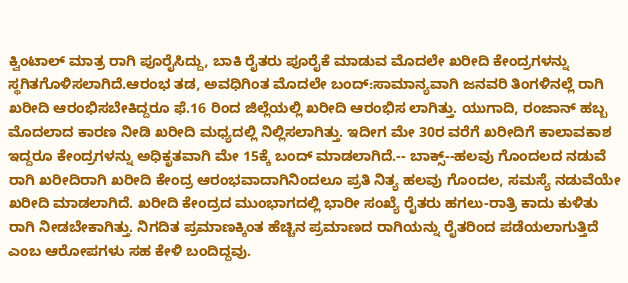ಕ್ವಿಂಟಾಲ್‌ ಮಾತ್ರ ರಾಗಿ ಪೂರೈಸಿದ್ದು, ಬಾಕಿ ರೈತರು ಪೂರೈಕೆ ಮಾಡುವ ಮೊದಲೇ ಖರೀದಿ ಕೇಂದ್ರಗಳನ್ನು ಸ್ಥಗಿತಗೊಳಿಸಲಾಗಿದೆ.ಆರಂಭ ತಡ, ಅವಧಿಗಿಂತ ಮೊದಲೇ ಬಂದ್‌:ಸಾಮಾನ್ಯವಾಗಿ ಜನವರಿ ತಿಂಗಳಿನಲ್ಲೆ ರಾಗಿ ಖರೀದಿ ಆರಂಭಿಸಬೇಕಿದ್ದರೂ ಫೆ.16 ರಿಂದ ಜಿಲ್ಲೆಯಲ್ಲಿ ಖರೀದಿ ಆರಂಭಿಸ ಲಾಗಿತ್ತು. ಯುಗಾದಿ, ರಂಜಾನ್‌ ಹಬ್ಬ ಮೊದಲಾದ ಕಾರಣ ನೀಡಿ ಖರೀದಿ ಮಧ್ಯದಲ್ಲಿ ನಿಲ್ಲಿಸಲಾಗಿತ್ತು. ಇದೀಗ ಮೇ 30ರ ವರೆಗೆ ಖರೀದಿಗೆ ಕಾಲಾವಕಾಶ ಇದ್ದರೂ ಕೇಂದ್ರಗಳನ್ನು ಅಧಿಕೃತವಾಗಿ ಮೇ 15ಕ್ಕೆ ಬಂದ್‌ ಮಾಡಲಾಗಿದೆ.-- ಬಾಕ್ಸ್‌--ಹಲವು ಗೊಂದಲದ ನಡುವೆ ರಾಗಿ ಖರೀದಿರಾಗಿ ಖರೀದಿ ಕೇಂದ್ರ ಆರಂಭವಾದಾಗಿನಿಂದಲೂ ಪ್ರತಿ ನಿತ್ಯ ಹಲವು ಗೊಂದಲ, ಸಮಸ್ಯೆ ನಡುವೆಯೇ ಖರೀದಿ ಮಾಡಲಾಗಿದೆ. ಖರೀದಿ ಕೇಂದ್ರದ ಮುಂಭಾಗದಲ್ಲಿ ಭಾರೀ ಸಂಖ್ಯೆ ರೈತರು ಹಗಲು-ರಾತ್ರಿ ಕಾದು ಕುಳಿತು ರಾಗಿ ನೀಡಬೇಕಾಗಿತ್ತು. ನಿಗದಿತ ಪ್ರಮಾಣಕ್ಕಿಂತ ಹೆಚ್ಚಿನ ಪ್ರಮಾಣದ ರಾಗಿಯನ್ನು ರೈತರಿಂದ ಪಡೆಯಲಾಗುತ್ತಿದೆ ಎಂಬ ಆರೋಪಗಳು ಸಹ ಕೇಳಿ ಬಂದಿದ್ದವು.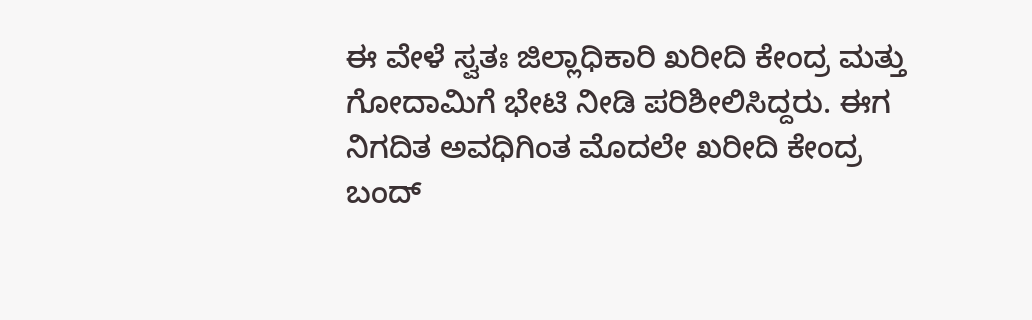ಈ ವೇಳೆ ಸ್ವತಃ ಜಿಲ್ಲಾಧಿಕಾರಿ ಖರೀದಿ ಕೇಂದ್ರ ಮತ್ತು ಗೋದಾಮಿಗೆ ಭೇಟಿ ನೀಡಿ ಪರಿಶೀಲಿಸಿದ್ದರು. ಈಗ ನಿಗದಿತ ಅವಧಿಗಿಂತ ಮೊದಲೇ ಖರೀದಿ ಕೇಂದ್ರ ಬಂದ್‌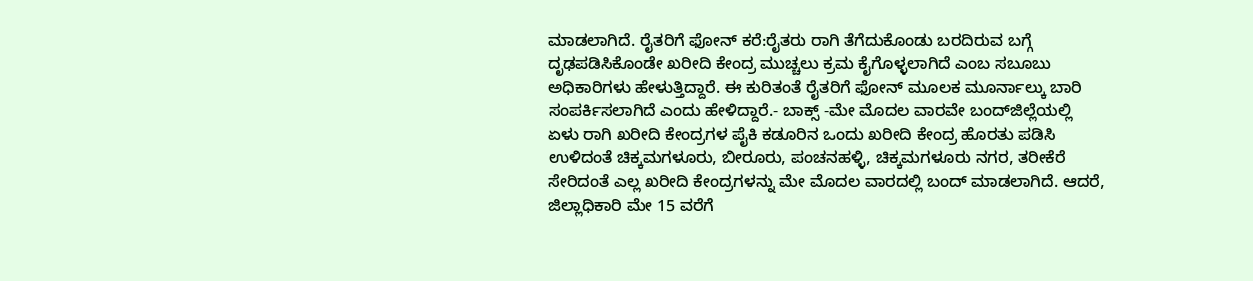ಮಾಡಲಾಗಿದೆ. ರೈತರಿಗೆ ಫೋನ್‌ ಕರೆ:ರೈತರು ರಾಗಿ ತೆಗೆದುಕೊಂಡು ಬರದಿರುವ ಬಗ್ಗೆ ದೃಢಪಡಿಸಿಕೊಂಡೇ ಖರೀದಿ ಕೇಂದ್ರ ಮುಚ್ಚಲು ಕ್ರಮ ಕೈಗೊಳ್ಳಲಾಗಿದೆ ಎಂಬ ಸಬೂಬು ಅಧಿಕಾರಿಗಳು ಹೇಳುತ್ತಿದ್ದಾರೆ. ಈ ಕುರಿತಂತೆ ರೈತರಿಗೆ ಫೋನ್‌ ಮೂಲಕ ಮೂರ್ನಾಲ್ಕು ಬಾರಿ ಸಂಪರ್ಕಿಸಲಾಗಿದೆ ಎಂದು ಹೇಳಿದ್ದಾರೆ.- ಬಾಕ್ಸ್‌ -ಮೇ ಮೊದಲ ವಾರವೇ ಬಂದ್‌ಜಿಲ್ಲೆಯಲ್ಲಿ ಏಳು ರಾಗಿ ಖರೀದಿ ಕೇಂದ್ರಗಳ ಪೈಕಿ ಕಡೂರಿನ ಒಂದು ಖರೀದಿ ಕೇಂದ್ರ ಹೊರತು ಪಡಿಸಿ ಉಳಿದಂತೆ ಚಿಕ್ಕಮಗಳೂರು, ಬೀರೂರು, ಪಂಚನಹಳ್ಳಿ, ಚಿಕ್ಕಮಗಳೂರು ನಗರ, ತರೀಕೆರೆ ಸೇರಿದಂತೆ ಎಲ್ಲ ಖರೀದಿ ಕೇಂದ್ರಗಳನ್ನು ಮೇ ಮೊದಲ ವಾರದಲ್ಲಿ ಬಂದ್‌ ಮಾಡಲಾಗಿದೆ. ಆದರೆ, ಜಿಲ್ಲಾಧಿಕಾರಿ ಮೇ 15 ವರೆಗೆ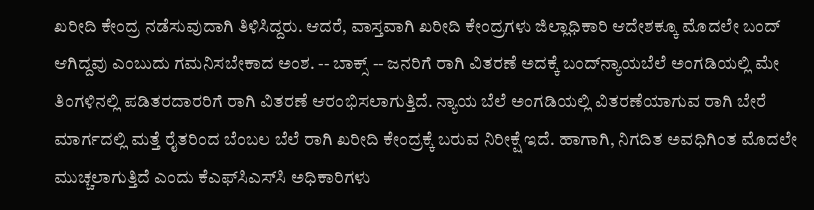ಖರೀದಿ ಕೇಂದ್ರ ನಡೆಸುವುದಾಗಿ ತಿಳಿಸಿದ್ದರು. ಆದರೆ, ವಾಸ್ತವಾಗಿ ಖರೀದಿ ಕೇಂದ್ರಗಳು ಜಿಲ್ಲಾಧಿಕಾರಿ ಆದೇಶಕ್ಕೂ ಮೊದಲೇ ಬಂದ್‌ ಆಗಿದ್ದವು ಎಂಬುದು ಗಮನಿಸಬೇಕಾದ ಅಂಶ. -- ಬಾಕ್ಸ್‌ -- ಜನರಿಗೆ ರಾಗಿ ವಿತರಣೆ ಅದಕ್ಕೆ ಬಂದ್‌ನ್ಯಾಯಬೆಲೆ ಅಂಗಡಿಯಲ್ಲಿ ಮೇ ತಿಂಗಳಿನಲ್ಲಿ ಪಡಿತರದಾರರಿಗೆ ರಾಗಿ ವಿತರಣೆ ಆರಂಭಿಸಲಾಗುತ್ತಿದೆ. ನ್ಯಾಯ ಬೆಲೆ ಅಂಗಡಿಯಲ್ಲಿ ವಿತರಣೆಯಾಗುವ ರಾಗಿ ಬೇರೆ ಮಾರ್ಗದಲ್ಲಿ ಮತ್ತೆ ರೈತರಿಂದ ಬೆಂಬಲ ಬೆಲೆ ರಾಗಿ ಖರೀದಿ ಕೇಂದ್ರಕ್ಕೆ ಬರುವ ನಿರೀಕ್ಷೆ ಇದೆ. ಹಾಗಾಗಿ, ನಿಗದಿತ ಅವಧಿಗಿಂತ ಮೊದಲೇ ಮುಚ್ಚಲಾಗುತ್ತಿದೆ ಎಂದು ಕೆಎಫ್‌ಸಿಎಸ್‌ಸಿ ಅಧಿಕಾರಿಗಳು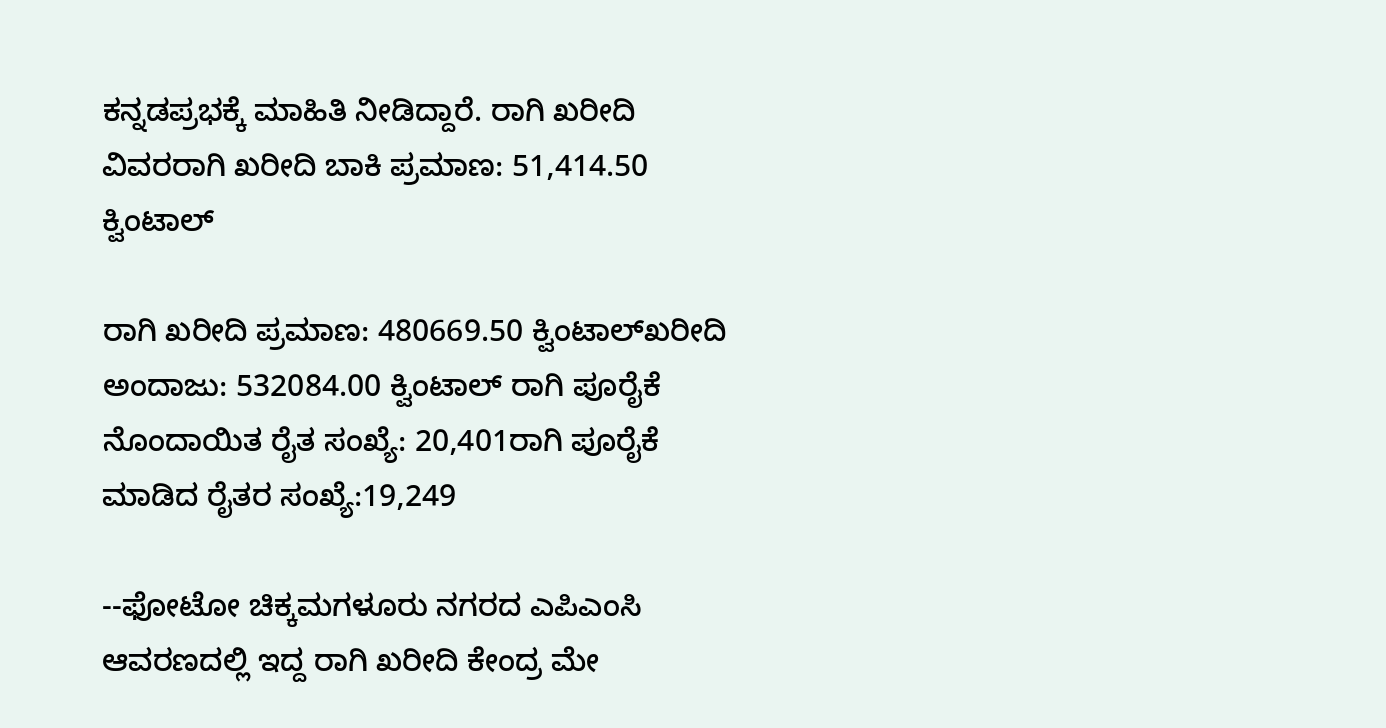ಕನ್ನಡಪ್ರಭಕ್ಕೆ ಮಾಹಿತಿ ನೀಡಿದ್ದಾರೆ. ರಾಗಿ ಖರೀದಿ ವಿವರರಾಗಿ ಖರೀದಿ ಬಾಕಿ ಪ್ರಮಾಣ: 51,414.50 ಕ್ವಿಂಟಾಲ್‌

ರಾಗಿ ಖರೀದಿ ಪ್ರಮಾಣ: 480669.50 ಕ್ವಿಂಟಾಲ್‌ಖರೀದಿ ಅಂದಾಜು: 532084.00 ಕ್ವಿಂಟಾಲ್‌ ರಾಗಿ ಪೂರೈಕೆ ನೊಂದಾಯಿತ ರೈತ ಸಂಖ್ಯೆ: 20,401ರಾಗಿ ಪೂರೈಕೆ ಮಾಡಿದ ರೈತರ ಸಂಖ್ಯೆ:19,249

--ಫೋಟೋ ಚಿಕ್ಕಮಗಳೂರು ನಗರದ ಎಪಿಎಂಸಿ ಆವರಣದಲ್ಲಿ ಇದ್ದ ರಾಗಿ ಖರೀದಿ ಕೇಂದ್ರ ಮೇ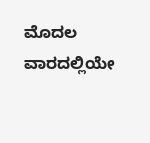ಮೊದಲ ವಾರದಲ್ಲಿಯೇ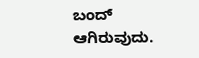ಬಂದ್‌ ಆಗಿರುವುದು.